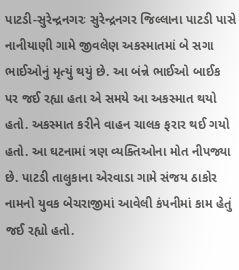પાટડી-સુરેન્દ્રનગરઃ સુરેન્દ્રનગર જિલ્લાના પાટડી પાસે નાનીયાણી ગામે જીવલેણ અકસ્માતમાં બે સગા ભાઈઓનું મૃત્યું થયું છે. આ બંન્ને ભાઈઓ બાઈક પર જઈ રહ્યા હતા એ સમયે આ અકસ્માત થયો હતો. અકસ્માત કરીને વાહન ચાલક ફરાર થઈ ગયો હતો. આ ઘટનામાં ત્રણ વ્યક્તિઓના મોત નીપજ્યા છે. પાટડી તાલુકાના એરવાડા ગામે સંજય ઠાકોર નામનો યુવક બેચરાજીમાં આવેલી કંપનીમાં કામ હેતું જઈ રહ્યો હતો.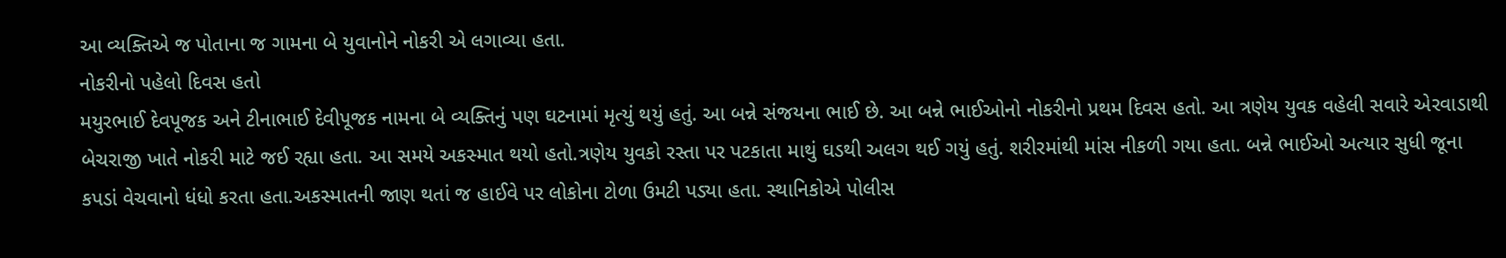આ વ્યક્તિએ જ પોતાના જ ગામના બે યુવાનોને નોકરી એ લગાવ્યા હતા.
નોકરીનો પહેલો દિવસ હતો
મયુરભાઈ દેવપૂજક અને ટીનાભાઈ દેવીપૂજક નામના બે વ્યક્તિનું પણ ઘટનામાં મૃત્યું થયું હતું. આ બન્ને સંજયના ભાઈ છે. આ બન્ને ભાઈઓનો નોકરીનો પ્રથમ દિવસ હતો. આ ત્રણેય યુવક વહેલી સવારે એરવાડાથી બેચરાજી ખાતે નોકરી માટે જઈ રહ્યા હતા. આ સમયે અકસ્માત થયો હતો.ત્રણેય યુવકો રસ્તા પર પટકાતા માથું ઘડથી અલગ થઈ ગયું હતું. શરીરમાંથી માંસ નીકળી ગયા હતા. બન્ને ભાઈઓ અત્યાર સુધી જૂના કપડાં વેચવાનો ધંધો કરતા હતા.અકસ્માતની જાણ થતાં જ હાઈવે પર લોકોના ટોળા ઉમટી પડ્યા હતા. સ્થાનિકોએ પોલીસ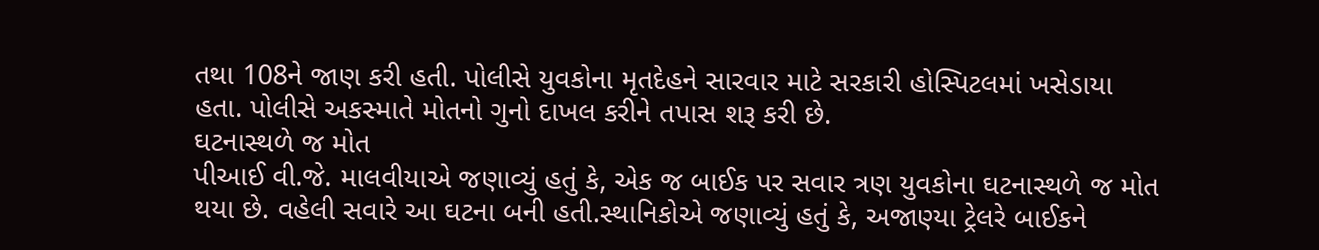તથા 108ને જાણ કરી હતી. પોલીસે યુવકોના મૃતદેહને સારવાર માટે સરકારી હોસ્પિટલમાં ખસેડાયા હતા. પોલીસે અકસ્માતે મોતનો ગુનો દાખલ કરીને તપાસ શરૂ કરી છે.
ઘટનાસ્થળે જ મોત
પીઆઈ વી.જે. માલવીયાએ જણાવ્યું હતું કે, એક જ બાઈક પર સવાર ત્રણ યુવકોના ઘટનાસ્થળે જ મોત થયા છે. વહેલી સવારે આ ઘટના બની હતી.સ્થાનિકોએ જણાવ્યું હતું કે, અજાણ્યા ટ્રેલરે બાઈકને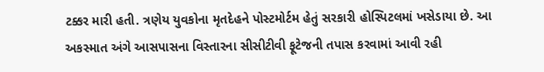ટક્કર મારી હતી. ત્રણેય યુવકોના મૃતદેહને પોસ્ટમોર્ટમ હેતું સરકારી હોસ્પિટલમાં ખસેડાયા છે. આ અકસ્માત અંગે આસપાસના વિસ્તારના સીસીટીવી ફૂટેજની તપાસ કરવામાં આવી રહી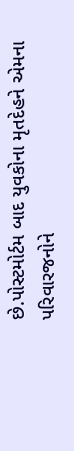છે.પોસ્ટમોર્ટમ બાદ યુવકોના મૃતદેહને એમના પરિવારજનોને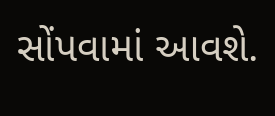સોંપવામાં આવશે.